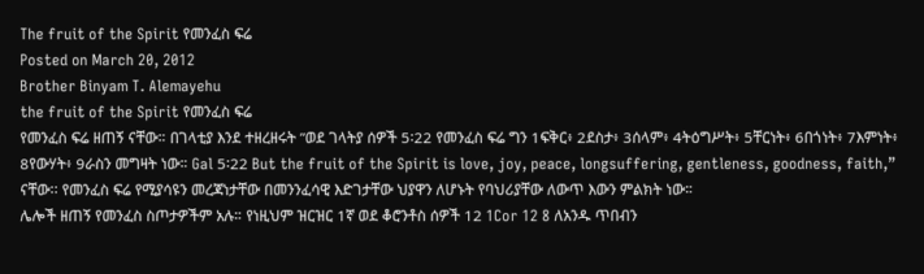The fruit of the Spirit የመንፈስ ፍሬ
Posted on March 20, 2012
Brother Binyam T. Alemayehu
the fruit of the Spirit የመንፈስ ፍሬ
የመንፈስ ፍሬ ዘጠኝ ናቸው። በገላቲያ እንደ ተዘረዘሩት ”ወደ ገላትያ ሰዎች 5፡22 የመንፈስ ፍሬ ግን 1ፍቅር፥ 2ደስታ፥ 3ሰላም፥ 4ትዕግሥት፥ 5ቸርነት፥ 6በጎነት፥ 7እምነት፥ 8የውሃት፥ 9ራስን መግዛት ነው። Gal 5፡22 But the fruit of the Spirit is love, joy, peace, longsuffering, gentleness, goodness, faith,” ናቸው፡፡ የመንፈስ ፍሬ የሚያሳዩን መረጃነታቸው በመንንፈሳዊ እድገታቸው ህያዋን ለሆኑት የባህሪያቸው ለውጥ እውን ምልክት ነው።
ሌሎች ዘጠኝ የመንፈስ ስጦታዎችም አሉ። የነዚህም ዝርዝር 1ኛ ወደ ቆሮንቶስ ሰዎች 12 1Cor 12 8 ለአንዱ ጥበብን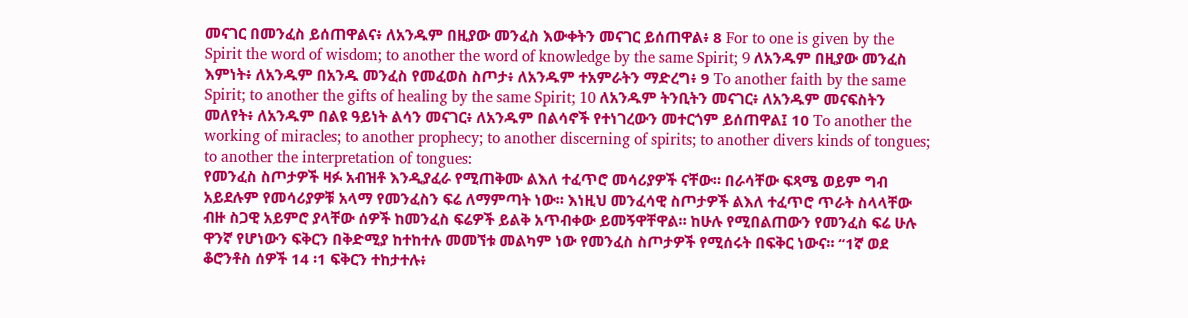መናገር በመንፈስ ይሰጠዋልና፥ ለአንዱም በዚያው መንፈስ እውቀትን መናገር ይሰጠዋል፥ 8 For to one is given by the Spirit the word of wisdom; to another the word of knowledge by the same Spirit; 9 ለአንዱም በዚያው መንፈስ እምነት፥ ለአንዱም በአንዱ መንፈስ የመፈወስ ስጦታ፥ ለአንዱም ተአምራትን ማድረግ፥ 9 To another faith by the same Spirit; to another the gifts of healing by the same Spirit; 10 ለአንዱም ትንቢትን መናገር፥ ለአንዱም መናፍስትን መለየት፥ ለአንዱም በልዩ ዓይነት ልሳን መናገር፥ ለአንዱም በልሳኖች የተነገረውን መተርጎም ይሰጠዋል፤ 10 To another the working of miracles; to another prophecy; to another discerning of spirits; to another divers kinds of tongues; to another the interpretation of tongues:
የመንፈስ ስጦታዎች ዛፉ አብዝቶ እንዲያፈራ የሚጠቅሙ ልእለ ተፈጥሮ መሳሪያዎች ናቸው። በራሳቸው ፍጻሜ ወይም ግብ አይደሉም የመሳሪያዎቹ አላማ የመንፈስን ፍሬ ለማምጣት ነው። እነዚህ መንፈሳዊ ስጦታዎች ልእለ ተፈጥሮ ጥራት ስላላቸው ብዙ ስጋዊ አይምሮ ያላቸው ሰዎች ከመንፈስ ፍሬዎች ይልቅ አጥብቀው ይመኝዋቸዋል። ከሁሉ የሚበልጠውን የመንፈስ ፍሬ ሁሉ ዋንኛ የሆነውን ፍቅርን በቅድሚያ ከተከተሉ መመኘቱ መልካም ነው የመንፈስ ስጦታዎች የሚሰሩት በፍቅር ነውና። “1ኛ ወደ ቆሮንቶስ ሰዎች 14 ፡1 ፍቅርን ተከታተሉ፥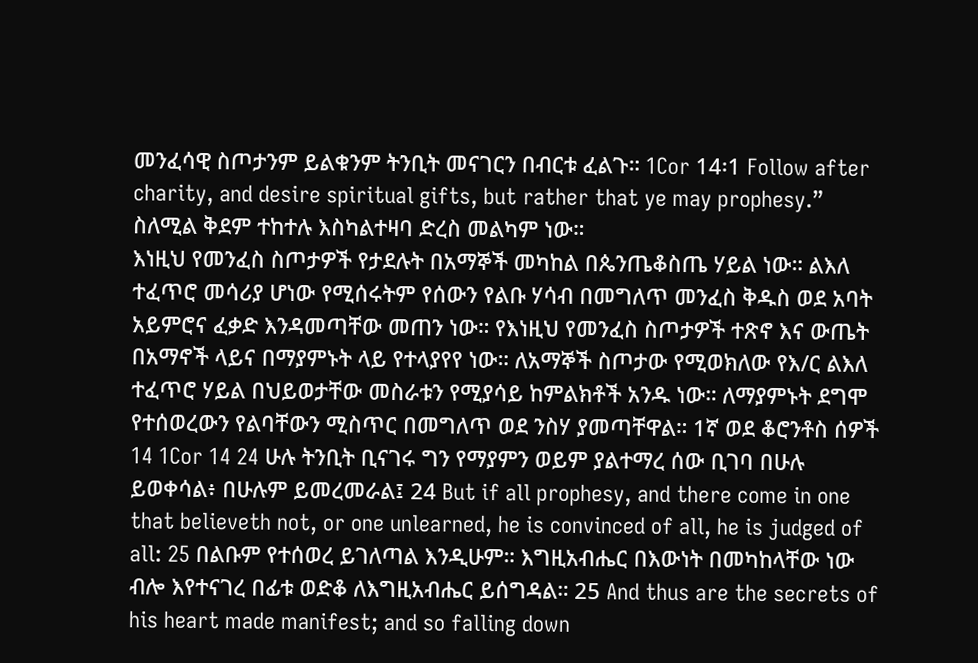መንፈሳዊ ስጦታንም ይልቁንም ትንቢት መናገርን በብርቱ ፈልጉ። 1Cor 14፡1 Follow after charity, and desire spiritual gifts, but rather that ye may prophesy.” ስለሚል ቅደም ተከተሉ እስካልተዛባ ድረስ መልካም ነው።
እነዚህ የመንፈስ ስጦታዎች የታደሉት በአማኞች መካከል በጴንጤቆስጤ ሃይል ነው። ልእለ ተፈጥሮ መሳሪያ ሆነው የሚሰሩትም የሰውን የልቡ ሃሳብ በመግለጥ መንፈስ ቅዱስ ወደ አባት አይምሮና ፈቃድ እንዳመጣቸው መጠን ነው። የእነዚህ የመንፈስ ስጦታዎች ተጽኖ እና ውጤት በአማኖች ላይና በማያምኑት ላይ የተላያየየ ነው። ለአማኞች ስጦታው የሚወክለው የእ/ር ልእለ ተፈጥሮ ሃይል በህይወታቸው መስራቱን የሚያሳይ ከምልክቶች አንዱ ነው። ለማያምኑት ደግሞ የተሰወረውን የልባቸውን ሚስጥር በመግለጥ ወደ ንስሃ ያመጣቸዋል። 1ኛ ወደ ቆሮንቶስ ሰዎች 14 1Cor 14 24 ሁሉ ትንቢት ቢናገሩ ግን የማያምን ወይም ያልተማረ ሰው ቢገባ በሁሉ ይወቀሳል፥ በሁሉም ይመረመራል፤ 24 But if all prophesy, and there come in one that believeth not, or one unlearned, he is convinced of all, he is judged of all: 25 በልቡም የተሰወረ ይገለጣል እንዲሁም። እግዚአብሔር በእውነት በመካከላቸው ነው ብሎ እየተናገረ በፊቱ ወድቆ ለእግዚአብሔር ይሰግዳል። 25 And thus are the secrets of his heart made manifest; and so falling down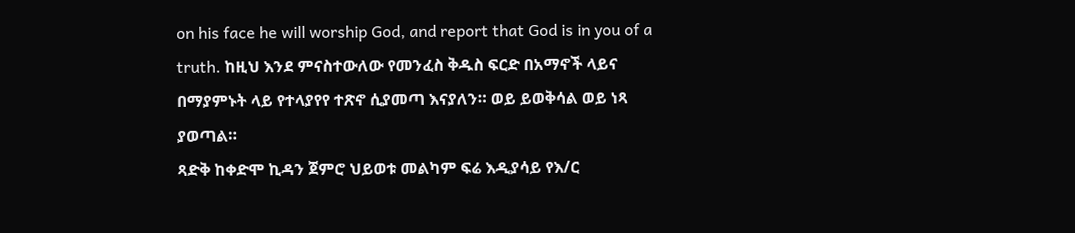on his face he will worship God, and report that God is in you of a truth. ከዚህ እንደ ምናስተውለው የመንፈስ ቅዱስ ፍርድ በአማኖች ላይና በማያምኑት ላይ የተላያየየ ተጽኖ ሲያመጣ እናያለን። ወይ ይወቅሳል ወይ ነጻ ያወጣል።
ጻድቅ ከቀድሞ ኪዳን ጀምሮ ህይወቱ መልካም ፍሬ እዲያሳይ የእ/ር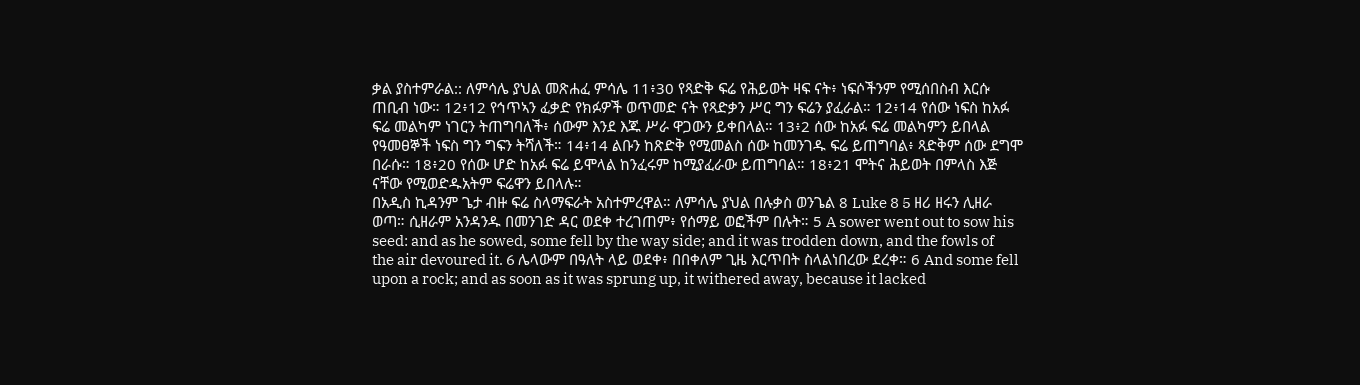ቃል ያስተምራል:: ለምሳሌ ያህል መጽሐፈ ምሳሌ 11፥30 የጻድቅ ፍሬ የሕይወት ዛፍ ናት፥ ነፍሶችንም የሚሰበስብ እርሱ ጠቢብ ነው። 12፥12 የኅጥኣን ፈቃድ የክፉዎች ወጥመድ ናት የጻድቃን ሥር ግን ፍሬን ያፈራል። 12፥14 የሰው ነፍስ ከአፉ ፍሬ መልካም ነገርን ትጠግባለች፥ ሰውም እንደ እጁ ሥራ ዋጋውን ይቀበላል። 13፥2 ሰው ከአፉ ፍሬ መልካምን ይበላል የዓመፀኞች ነፍስ ግን ግፍን ትሻለች። 14፥14 ልቡን ከጽድቅ የሚመልስ ሰው ከመንገዱ ፍሬ ይጠግባል፥ ጻድቅም ሰው ደግሞ በራሱ። 18፥20 የሰው ሆድ ከአፉ ፍሬ ይሞላል ከንፈሩም ከሚያፈራው ይጠግባል። 18፥21 ሞትና ሕይወት በምላስ እጅ ናቸው የሚወድዱአትም ፍሬዋን ይበላሉ።
በአዲስ ኪዳንም ጌታ ብዙ ፍሬ ስላማፍራት አስተምረዋል። ለምሳሌ ያህል በሉቃስ ወንጌል 8 Luke 8 5 ዘሪ ዘሩን ሊዘራ ወጣ። ሲዘራም አንዳንዱ በመንገድ ዳር ወደቀ ተረገጠም፥ የሰማይ ወፎችም በሉት። 5 A sower went out to sow his seed: and as he sowed, some fell by the way side; and it was trodden down, and the fowls of the air devoured it. 6 ሌላውም በዓለት ላይ ወደቀ፥ በበቀለም ጊዜ እርጥበት ስላልነበረው ደረቀ። 6 And some fell upon a rock; and as soon as it was sprung up, it withered away, because it lacked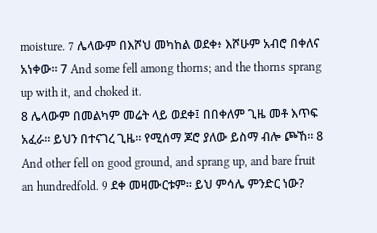moisture. 7 ሌላውም በእሾህ መካከል ወደቀ፥ እሾሁም አብሮ በቀለና አነቀው። 7 And some fell among thorns; and the thorns sprang up with it, and choked it.
8 ሌላውም በመልካም መሬት ላይ ወደቀ፤ በበቀለም ጊዜ መቶ እጥፍ አፈራ። ይህን በተናገረ ጊዜ። የሚሰማ ጆሮ ያለው ይስማ ብሎ ጮኸ። 8 And other fell on good ground, and sprang up, and bare fruit an hundredfold. 9 ደቀ መዛሙርቱም። ይህ ምሳሌ ምንድር ነው?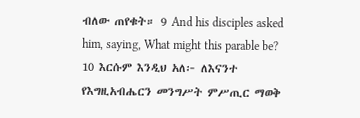ብለው ጠየቁት። 9 And his disciples asked him, saying, What might this parable be? 10 እርሱም እንዲህ አለ፦ ለእናንተ የእግዚአብሔርን መንግሥት ምሥጢር ማወቅ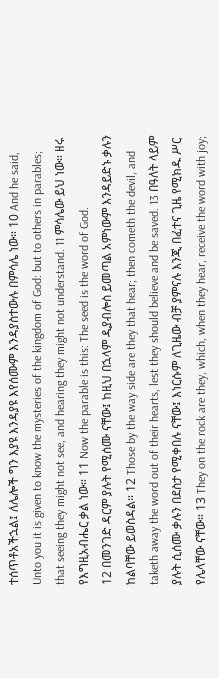ተሰጥቶአችኋል፤ ለሌሎች ግን እያዩ እንዳያዩ እየሰሙም እንዳያስተውሉ በምሳሌ ነው። 10 And he said, Unto you it is given to know the mysteries of the kingdom of God: but to others in parables; that seeing they might not see, and hearing they might not understand. 11 ምሳሌው ይህ ነው። ዘሩ የእግዚአብሔር ቃል ነው። 11 Now the parable is this: The seed is the word of God.
12 በመንገድ ዳርም ያሉት የሚሰሙ ናቸው፤ ከዚህ በኋላም ዲያብሎስ ይመጣል አምነውም እንዳይድኑ ቃሉን ከልባቸው ይወስዳል። 12 Those by the way side are they that hear; then cometh the devil, and taketh away the word out of their hearts, lest they should believe and be saved. 13 በዓለት ላይም ያሉት ሲሰሙ ቃሉን በደስታ የሚቀበሉ ናቸው፤ እነርሱም ለጊዜው ብቻ ያምናሉ እንጂ በፈተና ጊዜ የሚክዱ ሥር የሌላቸው ናቸው። 13 They on the rock are they, which, when they hear, receive the word with joy;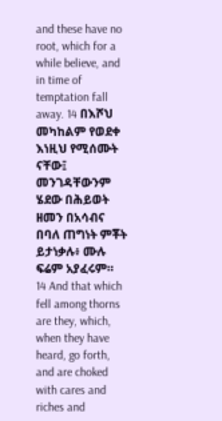and these have no root, which for a while believe, and in time of temptation fall away. 14 በእሾህ መካከልም የወደቀ እነዚህ የሚሰሙት ናቸው፤ መንገዳቸውንም ሄደው በሕይወት ዘመን በአሳብና በባለ ጠግነት ምቾት ይታነቃሉ፥ ሙሉ ፍሬም አያፈሩም። 14 And that which fell among thorns are they, which, when they have heard, go forth, and are choked with cares and riches and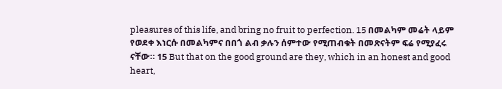pleasures of this life, and bring no fruit to perfection. 15 በመልካም መሬት ላይም የወደቀ እነርሱ በመልካምና በበጎ ልብ ቃሉን ሰምተው የሚጠብቁት በመጽናትም ፍሬ የሚያፈሩ ናቸው። 15 But that on the good ground are they, which in an honest and good heart,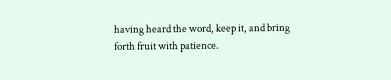having heard the word, keep it, and bring forth fruit with patience.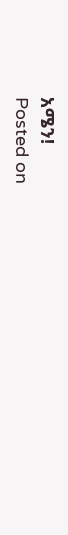አሜን!
Posted on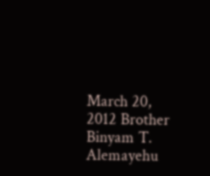March 20, 2012 Brother Binyam T. Alemayehu